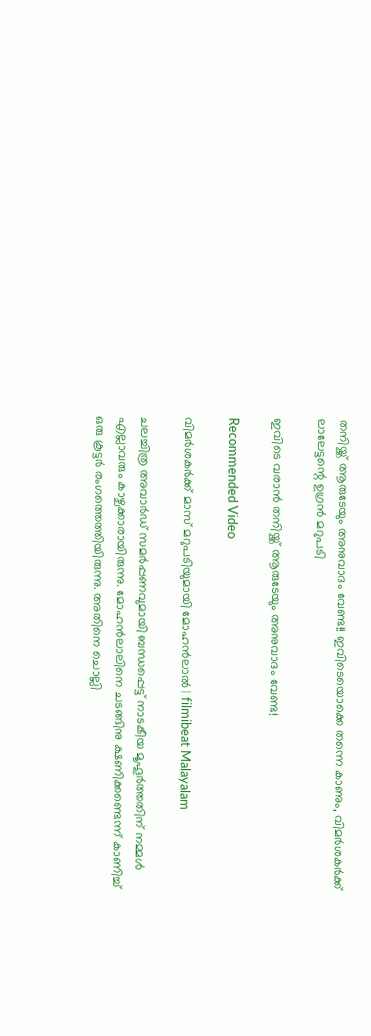തനിയ്ക്ക് ആരുടേയും അനുവാദം വേണ്ട!! ഇവിടെയൊക്കെ തന്നെ കാണും, വിമർശകർക്ക് ലാലേട്ടന്റെ ഉഗ്രൻ മറുപടി

ഇവിടെ വരാൻ തനിയ്ക്ക് ആരുടേയും അനുവാദം വേണ്ട!

Recommended Video

വിമർശകർക്ക് മാസ് മറുപടിയുമായി മോഹന്‍ലാല്‍ | filmibeat Malayalam

ചലച്ചിത്ര അവാർഡ് സമർപ്പണവുമായി ബന്ധപ്പെട്ട് നാടകീയ മൂഹൂർത്തതിന് നമ്മൾ എല്ലാവരും കാഴ്ചക്കാരായിരുന്നു. മോഹൻലാലിനെ ചടങ്ങിനു ക്ഷണിക്കണ്ടെന്ന് കാണിച്ച് ഒരു കൂട്ടർ രംഗത്തെത്തിയിരുന്നു. അതിനെ ചൊല്ലി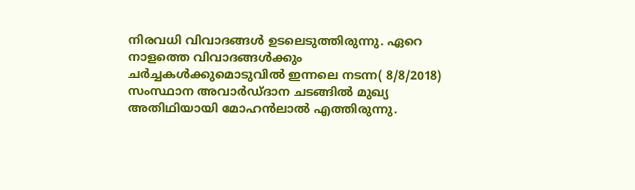നിരവധി വിവാദങ്ങൾ ഉടലെടുത്തിരുന്നു. ഏറെ നാളത്തെ വിവാദങ്ങൾക്കും ചർച്ചകൾക്കുമൊടുവിൽ ഇന്നലെ നടന്ന( 8/8/2018) സംസ്ഥാന അവാർഡ്ദാന ചടങ്ങിൽ മുഖ്യ അതിഥിയായി മോഹൻലാൽ എത്തിരുന്നു.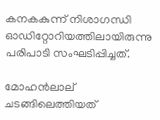കനകകുന്ന് നിശാഗന്ധി ഓഡിറ്റോറിയത്തിലായിരുന്നു പരിപാടി സംഘടിപ്പിച്ചത്.

മോഹൻലാല് ചടങ്ങിലെത്തിയത്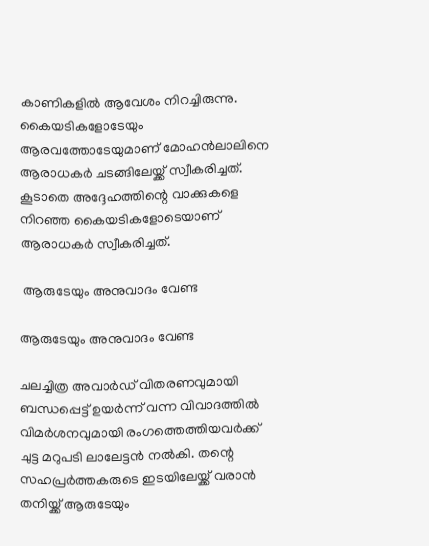കാണികളിൽ ആവേശം നിറച്ചിരുന്നു. കൈയടികളോടേയും ആരവത്തോടേയുമാണ് മോഹൻലാലിനെ ആരാധകർ ചടങ്ങിലേയ്ക്ക് സ്വീകരിച്ചത്. കൂടാതെ അദ്ദേഹത്തിന്റെ വാക്കുകളെ നിറഞ്ഞ കൈയടികളോടെയാണ് ആരാധകർ സ്വീകരിച്ചത്.

 ആരുടേയും അനുവാദം വേണ്ട

ആരുടേയും അനുവാദം വേണ്ട

ചലച്ചിത്ര അവാർഡ് വിതരണവുമായി ബന്ധപ്പെട്ട് ഉയർന്ന് വന്ന വിവാദത്തിൽ വിമർശനവുമായി രംഗത്തെത്തിയവർക്ക് ചുട്ട മറുപടി ലാലേട്ടൻ നൽകി. തന്റെ സഹപ്രർത്തകരുടെ ഇടയിലേയ്ക്ക് വരാൻ തനിയ്ക്ക് ആരുടേയും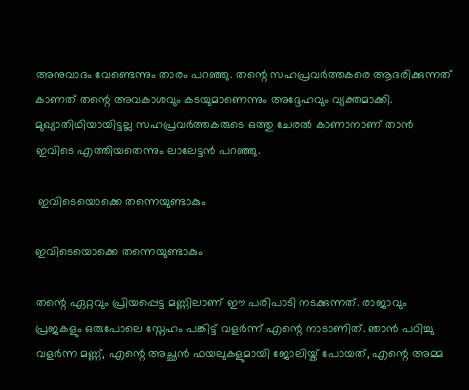അനുവാദം വേണ്ടെന്നും താരം പറഞ്ഞു. തന്റെ സഹപ്രവർത്തകരെ ആദരിക്കുന്നത് കാണത് തന്റെ അവകാശവും കടയുമാണെന്നും അദ്ദേഹവും വ്യക്തമാക്കി. മുഖ്യാതിഥിയായിട്ടല്ല സഹപ്രവർത്തകരുടെ ഒത്തു ചേരൽ കാണാനാണ് താൻ ഇവിടെ എത്തിയതെന്നും ലാലേട്ടൻ പറഞ്ഞു.

 ഇവിടെയൊക്കെ തന്നെയുണ്ടാകും

ഇവിടെയൊക്കെ തന്നെയുണ്ടാകും

തന്റെ ഏറ്റവും പ്രിയപ്പെട്ട മണ്ണിലാണ് ഈ പരിപാടി നടക്കുന്നത്. രാജാവും പ്രജകളും ഒരുപോലെ സ്നേഹം പങ്കിട്ട് വളർന്ന് എന്റെ നാടാണിത്. ഞാൻ പഠിച്ചു വളർന്ന മണ്ണ്, എന്റെ അച്ഛൻ ഫയലുകളുമായി ജോലിയ്ക് പോയത്, എന്റെ അമ്മ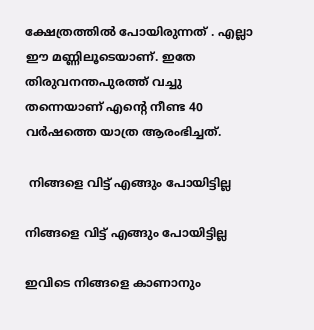ക്ഷേത്രത്തിൽ പോയിരുന്നത് . എല്ലാ ഈ മണ്ണിലൂടെയാണ്. ഇതേ തിരുവനന്തപുരത്ത് വച്ചു തന്നെയാണ് എന്റെ നീണ്ട 40 വർഷത്തെ യാത്ര ആരംഭിച്ചത്.

 നിങ്ങളെ വിട്ട് എങ്ങും പോയിട്ടില്ല

നിങ്ങളെ വിട്ട് എങ്ങും പോയിട്ടില്ല

ഇവിടെ നിങ്ങളെ കാണാനും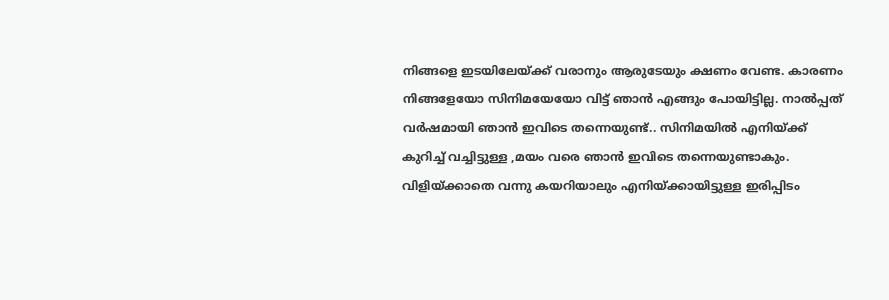നിങ്ങളെ ഇടയിലേയ്ക്ക് വരാനും ആരുടേയും ക്ഷണം വേണ്ട. കാരണം നിങ്ങളേയോ സിനിമയേയോ വിട്ട് ഞാൻ എങ്ങും പോയിട്ടില്ല. നാൽപ്പത് വർഷമായി ഞാൻ ഇവിടെ തന്നെയുണ്ട്.. സിനിമയിൽ എനിയ്ക്ക് കുറിച്ച് വച്ചിട്ടുള്ള ,മയം വരെ ഞാൻ ഇവിടെ തന്നെയുണ്ടാകും. വിളിയ്ക്കാതെ വന്നു കയറിയാലും എനിയ്ക്കായിട്ടുള്ള ഇരിപ്പിടം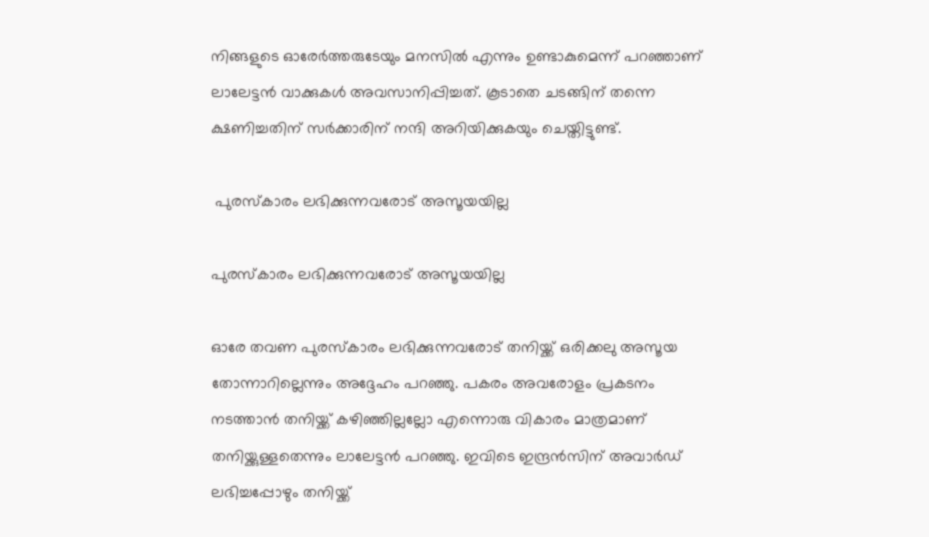നിങ്ങളുടെ ഓരേർത്തരുടേയും മനസിൽ എന്നും ഉണ്ടാകുമെന്ന് പറഞ്ഞാണ് ലാലേട്ടൻ വാക്കുകൾ അവസാനിപ്പിച്ചത്. കൂടാതെ ചടങ്ങിന് തന്നെ ക്ഷണിച്ചതിന് സർക്കാരിന് നന്ദി അറിയിക്കുകയും ചെയ്തിട്ടുണ്ട്.

 പുരസ്കാരം ലഭിക്കുന്നവരോട് അസൂയയില്ല

പുരസ്കാരം ലഭിക്കുന്നവരോട് അസൂയയില്ല

ഓരേ തവണ പുരസ്കാരം ലഭിക്കുന്നവരോട് തനിയ്ക്ക് ഒരിക്കലു അസൂയ തോന്നാറില്ലെന്നും അദ്ദേഹം പറഞ്ഞു. പകരം അവരോളം പ്രകടനം നടത്താൻ തനിയ്ക്ക് കഴിഞ്ഞില്ലല്ലോ എന്നൊരു വികാരം മാത്രമാണ് തനിയ്ക്കുള്ളതെന്നും ലാലേട്ടൻ പറഞ്ഞു. ഇവിടെ ഇന്ദ്രൻസിന് അവാർഡ് ലഭിച്ചപ്പോഴും തനിയ്ക്ക്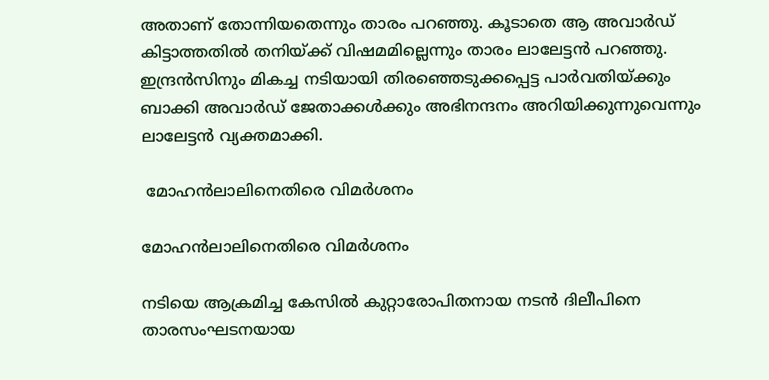അതാണ് തോന്നിയതെന്നും താരം പറഞ്ഞു. കൂടാതെ ആ അവാർഡ് കിട്ടാത്തതിൽ തനിയ്ക്ക് വിഷമമില്ലെന്നും താരം ലാലേട്ടൻ പറഞ്ഞു. ഇന്ദ്രൻസിനും മികച്ച നടിയായി തിരഞ്ഞെടുക്കപ്പെട്ട പാർവതിയ്ക്കും ബാക്കി അവാർഡ് ജേതാക്കൾക്കും അഭിനന്ദനം അറിയിക്കുന്നുവെന്നും ലാലേട്ടൻ വ്യക്തമാക്കി.

 മോഹൻലാലിനെതിരെ വിമർശനം

മോഹൻലാലിനെതിരെ വിമർശനം

നടിയെ ആക്രമിച്ച കേസിൽ കുറ്റാരോപിതനായ നടൻ ദിലീപിനെ താരസംഘടനയായ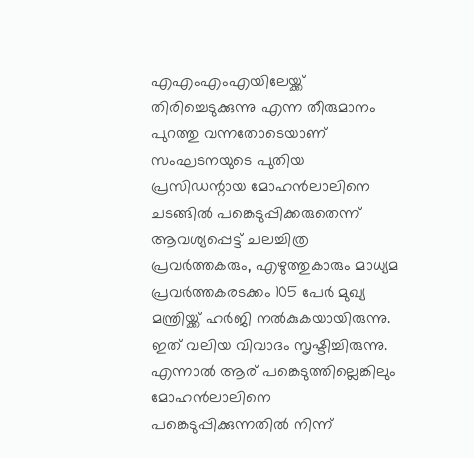എഎംഎംഎയിലേയ്ക്ക് തിരിച്ചെടുക്കുന്നു എന്ന തീരുമാനം പുറത്തു വന്നതോടെയാണ് സംഘടനയുടെ പുതിയ പ്രസിഡന്റായ മോഹൻലാലിനെ ചടങ്ങിൽ പങ്കെടുപ്പിക്കരുതെന്ന് ആവശ്യപ്പെട്ട് ചലച്ചിത്ര പ്രവർത്തകരും, എഴുത്തുകാരും മാധ്യമ പ്രവർത്തകരടക്കം 105 പേർ മുഖ്യ മന്ത്രിയ്ക്ക് ഹർജി നൽകുകയായിരുന്നു. ഇത് വലിയ വിവാദം സൃഷ്ടിച്ചിരുന്നു. എന്നാൽ ആര് പങ്കെടുത്തില്ലെങ്കിലും മോഹൻലാലിനെ പങ്കെടുപ്പിക്കുന്നതിൽ നിന്ന്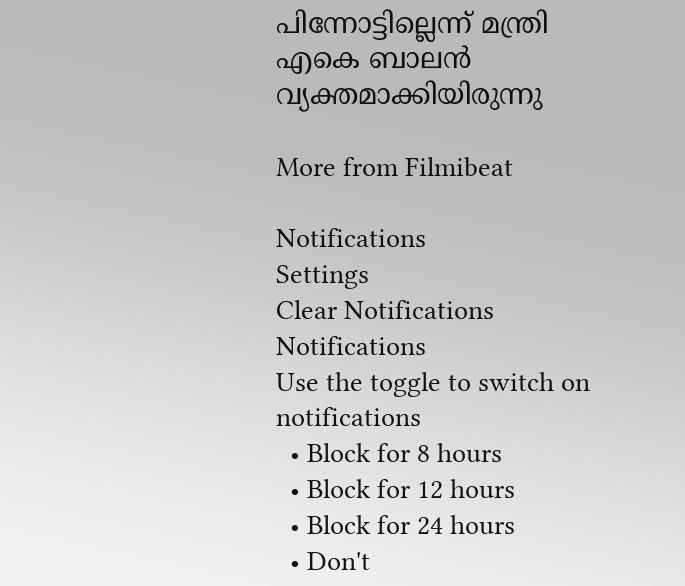പിന്നോട്ടില്ലെന്ന് മന്ത്രി എകെ ബാലൻ വ്യക്തമാക്കിയിരുന്നു

More from Filmibeat

Notifications
Settings
Clear Notifications
Notifications
Use the toggle to switch on notifications
  • Block for 8 hours
  • Block for 12 hours
  • Block for 24 hours
  • Don't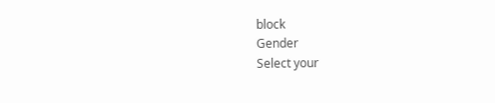block
Gender
Select your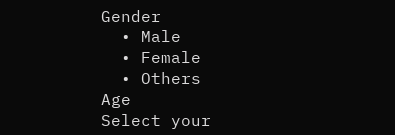Gender
  • Male
  • Female
  • Others
Age
Select your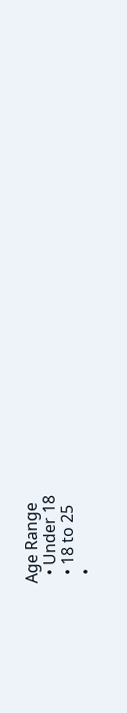Age Range
  • Under 18
  • 18 to 25
  •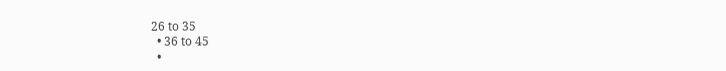26 to 35
  • 36 to 45
  •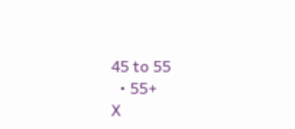45 to 55
  • 55+
X